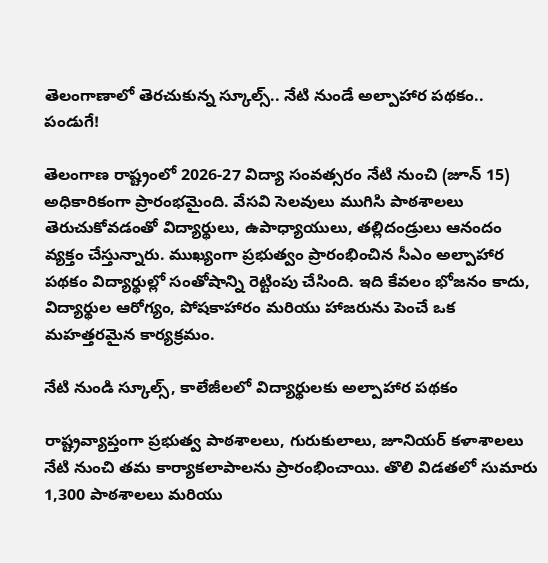తెలంగాణాలో తెరచుకున్న స్కూల్స్.. నేటి నుండే అల్పాహార పథకం.. పండుగే!

తెలంగాణ రాష్ట్రంలో 2026-27 విద్యా సంవత్సరం నేటి నుంచి (జూన్ 15) అధికారికంగా ప్రారంభమైంది. వేసవి సెలవులు ముగిసి పాఠశాలలు తెరుచుకోవడంతో విద్యార్థులు, ఉపాధ్యాయులు, తల్లిదండ్రులు ఆనందం వ్యక్తం చేస్తున్నారు. ముఖ్యంగా ప్రభుత్వం ప్రారంభించిన సీఎం అల్పాహార పథకం విద్యార్థుల్లో సంతోషాన్ని రెట్టింపు చేసింది. ఇది కేవలం భోజనం కాదు, విద్యార్థుల ఆరోగ్యం, పోషకాహారం మరియు హాజరును పెంచే ఒక మహత్తరమైన కార్యక్రమం.

నేటి నుండి స్కూల్స్, కాలేజీలలో విద్యార్థులకు అల్పాహార పథకం

రాష్ట్రవ్యాప్తంగా ప్రభుత్వ పాఠశాలలు, గురుకులాలు, జూనియర్ కళాశాలలు నేటి నుంచి తమ కార్యాకలాపాలను ప్రారంభించాయి. తొలి విడతలో సుమారు 1,300 పాఠశాలలు మరియు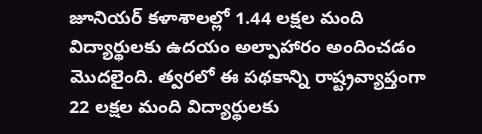జూనియర్ కళాశాలల్లో 1.44 లక్షల మంది విద్యార్థులకు ఉదయం అల్పాహారం అందించడం మొదలైంది. త్వరలో ఈ పథకాన్ని రాష్ట్రవ్యాప్తంగా 22 లక్షల మంది విద్యార్థులకు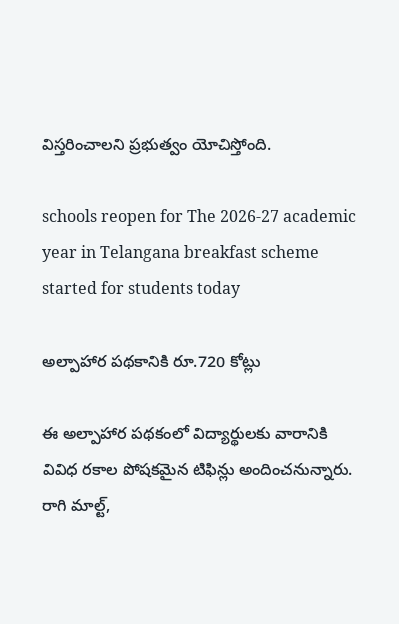విస్తరించాలని ప్రభుత్వం యోచిస్తోంది.

schools reopen for The 2026-27 academic year in Telangana breakfast scheme started for students today

అల్పాహార పథకానికి రూ.720 కోట్లు

ఈ అల్పాహార పథకంలో విద్యార్థులకు వారానికి వివిధ రకాల పోషకమైన టిఫిన్లు అందించనున్నారు. రాగి మాల్ట్,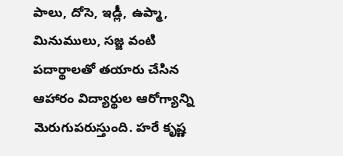పాలు, దోసె, ఇడ్లీ, ఉప్మా, మినుములు, సజ్జ వంటి పదార్థాలతో తయారు చేసిన ఆహారం విద్యార్థుల ఆరోగ్యాన్ని మెరుగుపరుస్తుంది. హరే కృష్ణ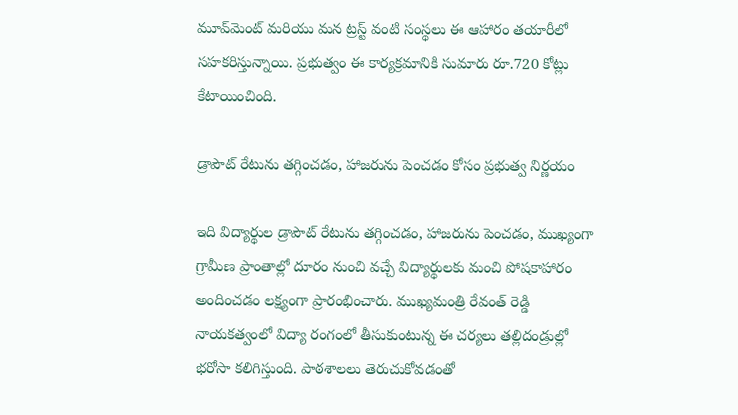మూవ్‌మెంట్ మరియు మన ట్రస్ట్ వంటి సంస్థలు ఈ ఆహారం తయారీలో సహకరిస్తున్నాయి. ప్రభుత్వం ఈ కార్యక్రమానికి సుమారు రూ.720 కోట్లు కేటాయించింది.

డ్రాపౌట్ రేటును తగ్గించడం, హాజరును పెంచడం కోసం ప్రభుత్వ నిర్ణయం

ఇది విద్యార్థుల డ్రాపౌట్ రేటును తగ్గించడం, హాజరును పెంచడం, ముఖ్యంగా గ్రామీణ ప్రాంతాల్లో దూరం నుంచి వచ్చే విద్యార్థులకు మంచి పోషకాహారం అందించడం లక్ష్యంగా ప్రారంభించారు. ముఖ్యమంత్రి రేవంత్ రెడ్డి నాయకత్వంలో విద్యా రంగంలో తీసుకుంటున్న ఈ చర్యలు తల్లిదండ్రుల్లో భరోసా కలిగిస్తుంది. పాఠశాలలు తెరుచుకోవడంతో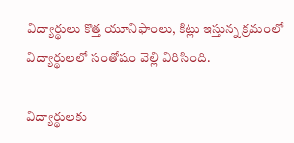విద్యార్థులు కొత్త యూనిఫాంలు, కిట్లు ఇస్తున్న క్రమంలో విద్యార్థులలో సంతోషం వెల్లి విరిసింది.

విద్యార్థులకు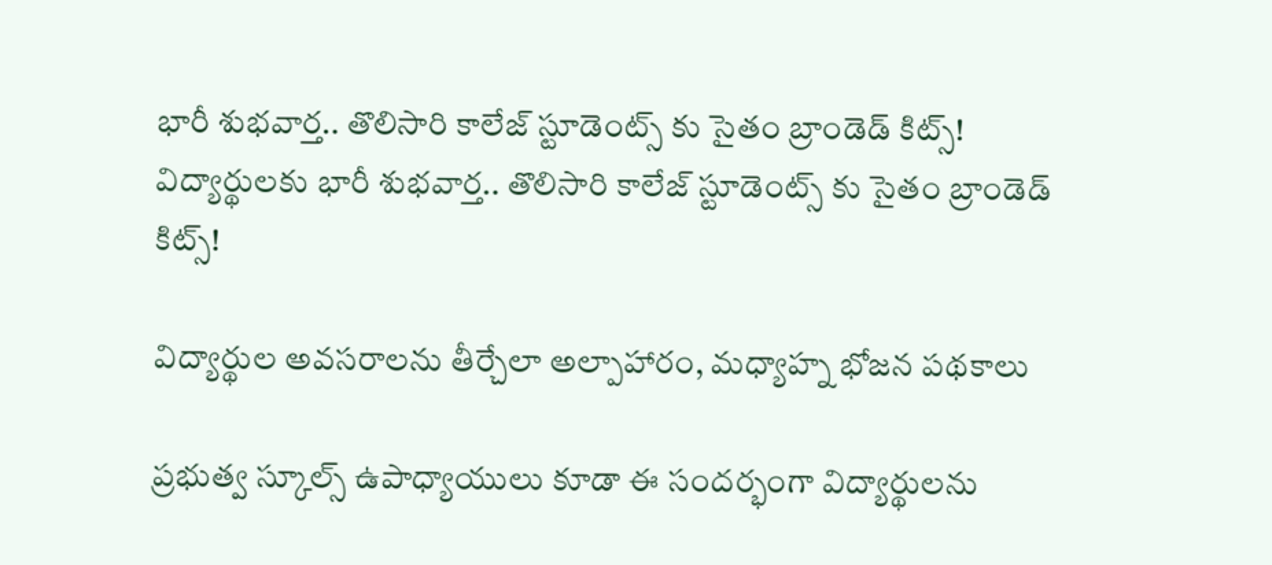భారీ శుభవార్త.. తొలిసారి కాలేజ్ స్టూడెంట్స్ కు సైతం బ్రాండెడ్ కిట్స్!
విద్యార్థులకు భారీ శుభవార్త.. తొలిసారి కాలేజ్ స్టూడెంట్స్ కు సైతం బ్రాండెడ్ కిట్స్!

విద్యార్థుల అవసరాలను తీర్చేలా అల్పాహారం, మధ్యాహ్న భోజన పథకాలు

ప్రభుత్వ స్కూల్స్ ఉపాధ్యాయులు కూడా ఈ సందర్భంగా విద్యార్థులను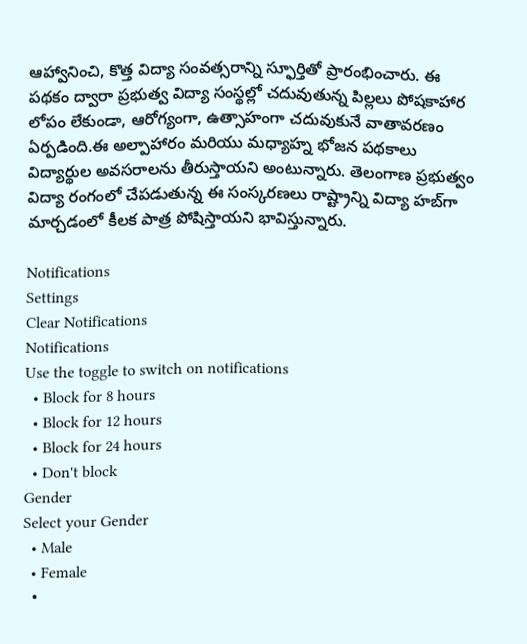ఆహ్వానించి, కొత్త విద్యా సంవత్సరాన్ని స్ఫూర్తితో ప్రారంభించారు. ఈ పథకం ద్వారా ప్రభుత్వ విద్యా సంస్థల్లో చదువుతున్న పిల్లలు పోషకాహార లోపం లేకుండా, ఆరోగ్యంగా, ఉత్సాహంగా చదువుకునే వాతావరణం ఏర్పడింది.ఈ అల్పాహారం మరియు మధ్యాహ్న భోజన పథకాలు విద్యార్థుల అవసరాలను తీరుస్తాయని అంటున్నారు. తెలంగాణ ప్రభుత్వం విద్యా రంగంలో చేపడుతున్న ఈ సంస్కరణలు రాష్ట్రాన్ని విద్యా హబ్‌గా మార్చడంలో కీలక పాత్ర పోషిస్తాయని భావిస్తున్నారు.

Notifications
Settings
Clear Notifications
Notifications
Use the toggle to switch on notifications
  • Block for 8 hours
  • Block for 12 hours
  • Block for 24 hours
  • Don't block
Gender
Select your Gender
  • Male
  • Female
  •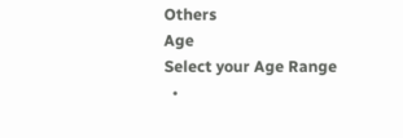Others
Age
Select your Age Range
  •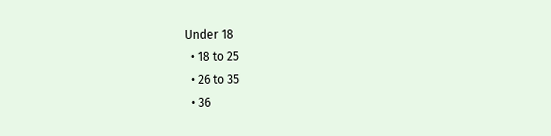Under 18
  • 18 to 25
  • 26 to 35
  • 36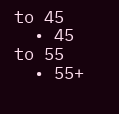to 45
  • 45 to 55
  • 55+